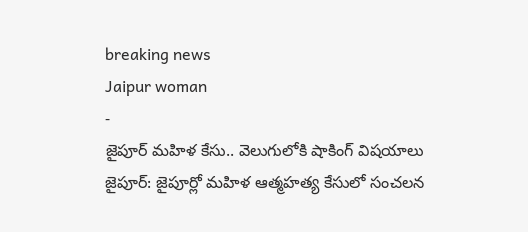breaking news
Jaipur woman
-
జైపూర్ మహిళ కేసు.. వెలుగులోకి షాకింగ్ విషయాలు
జైపూర్: జైపూర్లో మహిళ ఆత్మహత్య కేసులో సంచలన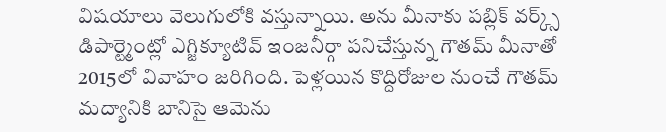విషయాలు వెలుగులోకి వస్తున్నాయి. అను మీనాకు పబ్లిక్ వర్క్స్ డిపార్ట్మెంట్లో ఎగ్జిక్యూటివ్ ఇంజనీర్గా పనిచేస్తున్న గౌతమ్ మీనాతో 2015లో వివాహం జరిగింది. పెళ్లయిన కొద్దిరోజుల నుంచే గౌతమ్ మద్యానికి బానిసై ఆమెను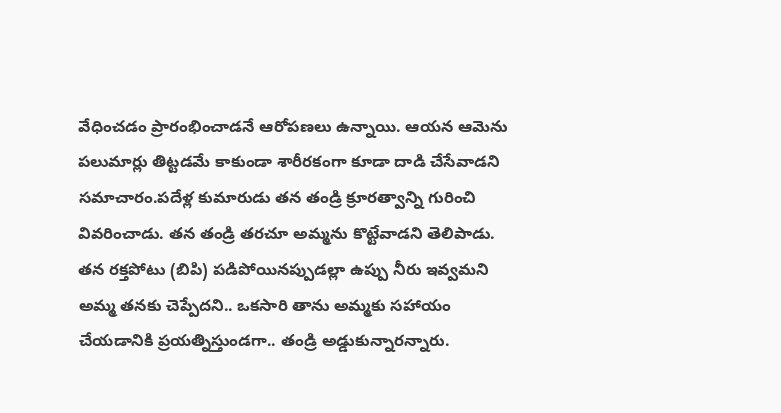వేధించడం ప్రారంభించాడనే ఆరోపణలు ఉన్నాయి. ఆయన ఆమెను పలుమార్లు తిట్టడమే కాకుండా శారీరకంగా కూడా దాడి చేసేవాడని సమాచారం.పదేళ్ల కుమారుడు తన తండ్రి క్రూరత్వాన్ని గురించి వివరించాడు. తన తండ్రి తరచూ అమ్మను కొట్టేవాడని తెలిపాడు. తన రక్తపోటు (బిపి) పడిపోయినప్పుడల్లా ఉప్పు నీరు ఇవ్వమని అమ్మ తనకు చెప్పేదని.. ఒకసారి తాను అమ్మకు సహాయం చేయడానికి ప్రయత్నిస్తుండగా.. తండ్రి అడ్డుకున్నారన్నారు.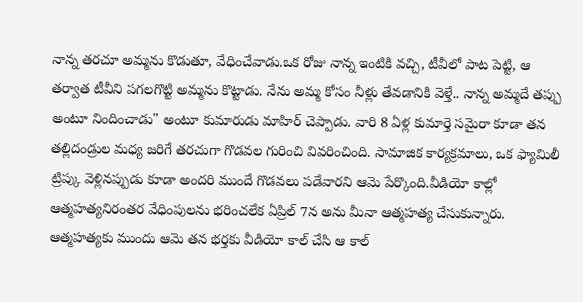నాన్న తరచూ అమ్మను కొడుతూ, వేధించేవాడు.ఒక రోజు నాన్న ఇంటికి వచ్చి, టీవీలో పాట పెట్టి, ఆ తర్వాత టీవీని పగలగొట్టి అమ్మను కొట్టాడు. నేను అమ్మ కోసం నీళ్లు తేవడానికి వెళ్తే.. నాన్న అమ్మదే తప్పు అంటూ నిందించాడు" అంటూ కుమారుడు మాహిర్ చెప్పాడు. వారి 8 ఏళ్ల కుమార్తె సమైరా కూడా తన తల్లిదండ్రుల మధ్య జరిగే తరచుగా గొడవల గురించి వివరించింది. సామాజిక కార్యక్రమాలు, ఒక ఫ్యామిలీ ట్రిప్కు వెళ్లినప్పుడు కూడా అందరి ముందే గొడవలు పడేవారని ఆమె పేర్కొంది.వీడియో కాల్లో ఆత్మహత్యనిరంతర వేధింపులను భరించలేక ఏప్రిల్ 7న అను మీనా ఆత్మహత్య చేసుకున్నారు. ఆత్మహత్యకు ముందు ఆమె తన భర్తకు వీడియో కాల్ చేసి ఆ కాల్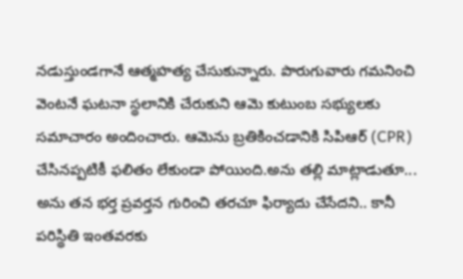నడుస్తుండగానే ఆత్మహత్య చేసుకున్నారు. పొరుగువారు గమనించి వెంటనే ఘటనా స్థలానికి చేరుకుని ఆమె కుటుంబ సభ్యులకు సమాచారం అందించారు. ఆమెను బ్రతికించడానికి సిపిఆర్ (CPR) చేసినప్పటికీ ఫలితం లేకుండా పోయింది.అను తల్లి మాట్లాడుతూ... అను తన భర్త ప్రవర్తన గురించి తరచూ ఫిర్యాదు చేసేదని.. కానీ పరిస్థితి ఇంతవరకు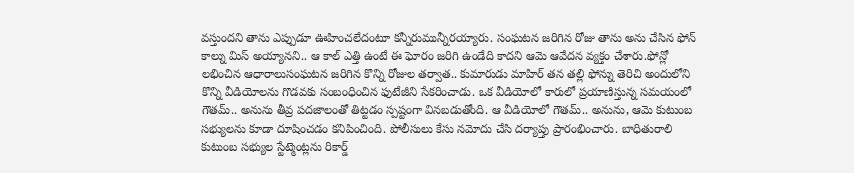వస్తుందని తాను ఎప్పుడూ ఊహించలేదంటూ కన్నీరుమున్నీరయ్యారు. సంఘటన జరిగిన రోజు తాను అను చేసిన ఫోన్ కాల్ను మిస్ అయ్యానని.. ఆ కాల్ ఎత్తి ఉంటే ఈ ఘోరం జరిగి ఉండేది కాదని ఆమె ఆవేదన వ్యక్తం చేశారు.ఫోన్లో లభించిన ఆధారాలుసంఘటన జరిగిన కొన్ని రోజుల తర్వాత.. కుమారుడు మాహిర్ తన తల్లి ఫోన్ను తెరిచి అందులోని కొన్ని వీడియోలను గొడవకు సంబంధించిన ఫుటేజీని సేకరించాడు. ఒక వీడియోలో కారులో ప్రయాణిస్తున్న సమయంలో గౌతమ్.. అనును తీవ్ర పదజాలంతో తిట్టడం స్పష్టంగా వినబడుతోంది. ఆ వీడియోలో గౌతమ్.. అనును, ఆమె కుటుంబ సభ్యులను కూడా దూషించడం కనిపించింది. పోలీసులు కేసు నమోదు చేసి దర్యాప్తు ప్రారంభించారు. బాధితురాలి కుటుంబ సభ్యుల స్టేట్మెంట్లను రికార్డ్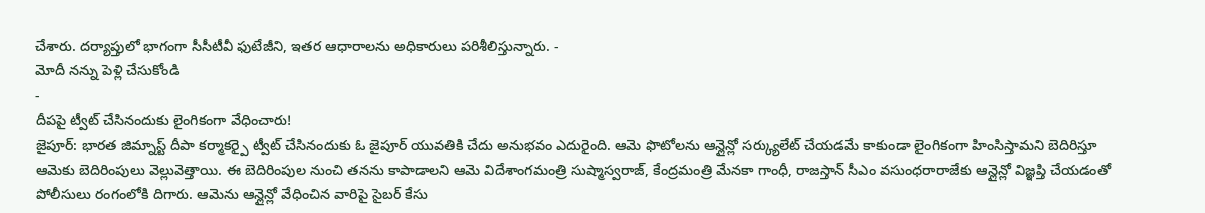చేశారు. దర్యాప్తులో భాగంగా సీసీటీవీ ఫుటేజీని, ఇతర ఆధారాలను అధికారులు పరిశీలిస్తున్నారు. -
మోదీ నన్ను పెళ్లి చేసుకోండి
-
దీపపై ట్వీట్ చేసినందుకు లైంగికంగా వేధించారు!
జైపూర్: భారత జిమ్నాస్ట్ దీపా కర్మాకర్పై ట్వీట్ చేసినందుకు ఓ జైపూర్ యువతికి చేదు అనుభవం ఎదురైంది. ఆమె ఫొటోలను ఆన్లైన్లో సర్క్యులేట్ చేయడమే కాకుండా లైంగికంగా హింసిస్తామని బెదిరిస్తూ ఆమెకు బెదిరింపులు వెల్లువెత్తాయి. ఈ బెదిరింపుల నుంచి తనను కాపాడాలని ఆమె విదేశాంగమంత్రి సుష్మాస్వరాజ్, కేంద్రమంత్రి మేనకా గాంధీ, రాజస్తాన్ సీఎం వసుంధరారాజేకు ఆన్లైన్లో విజ్ఞప్తి చేయడంతో పోలీసులు రంగంలోకి దిగారు. ఆమెను ఆన్లైన్లో వేధించిన వారిపై సైబర్ కేసు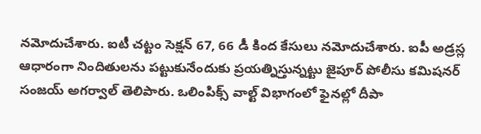నమోదుచేశారు. ఐటీ చట్టం సెక్షన్ 67, 66 డీ కింద కేసులు నమోదుచేశారు. ఐపీ అడ్రస్ల ఆధారంగా నిందితులను పట్టుకునేందుకు ప్రయత్నిస్తున్నట్టు జైపూర్ పోలీసు కమిషనర్ సంజయ్ అగర్వాల్ తెలిపారు. ఒలింపిక్స్ వాల్ట్ విభాగంలో ఫైనల్లో దీపా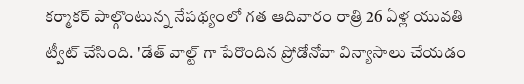కర్మాకర్ పాల్గొంటున్న నేపథ్యంలో గత ఆదివారం రాత్రి 26 ఏళ్ల యువతి ట్వీట్ చేసింది. 'డేత్ వాల్ట్ గా పేరొందిన ప్రోడోనోవా విన్యాసాలు చేయడం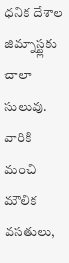ధనిక దేశాల జిమ్నాస్ట్లకు చాలా సులువు. వారికి మంచి మౌలిక వసతులు,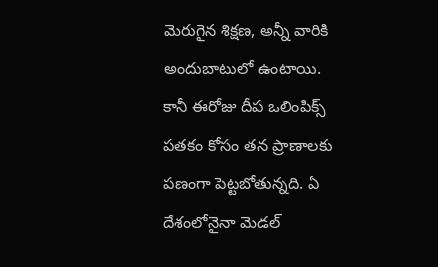మెరుగైన శిక్షణ, అన్నీ వారికి అందుబాటులో ఉంటాయి. కానీ ఈరోజు దీప ఒలింపిక్స్ పతకం కోసం తన ప్రాణాలకు పణంగా పెట్టబోతున్నది. ఏ దేశంలోనైనా మెడల్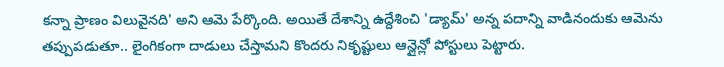కన్నా ప్రాణం విలువైనది' అని ఆమె పేర్కొంది. అయితే దేశాన్ని ఉద్దేశించి 'డ్యామ్' అన్న పదాన్ని వాడినందుకు ఆమెను తప్పుపడుతూ.. లైంగికంగా దాడులు చేస్తామని కొందరు నికృష్టులు ఆన్లైన్లో పోస్టులు పెట్టారు.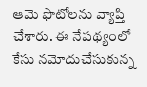ఆమె ఫొటోలను వ్యాప్తి చేశారు. ఈ నేపథ్యంలో కేసు నమోదుచేసుకున్న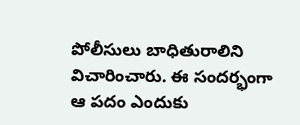పోలీసులు బాధితురాలిని విచారించారు. ఈ సందర్భంగా ఆ పదం ఎందుకు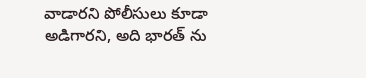వాడారని పోలీసులు కూడా అడిగారని, అది భారత్ ను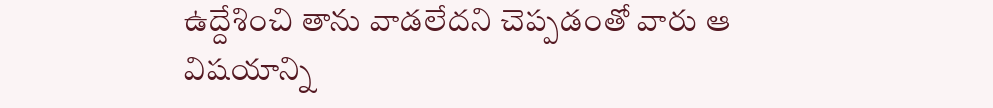ఉద్దేశించి తాను వాడలేదని చెప్పడంతో వారు ఆ విషయాన్ని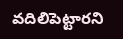వదిలిపెట్టారని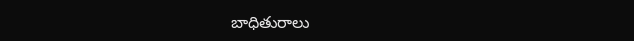బాధితురాలు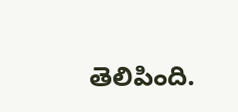తెలిపింది.